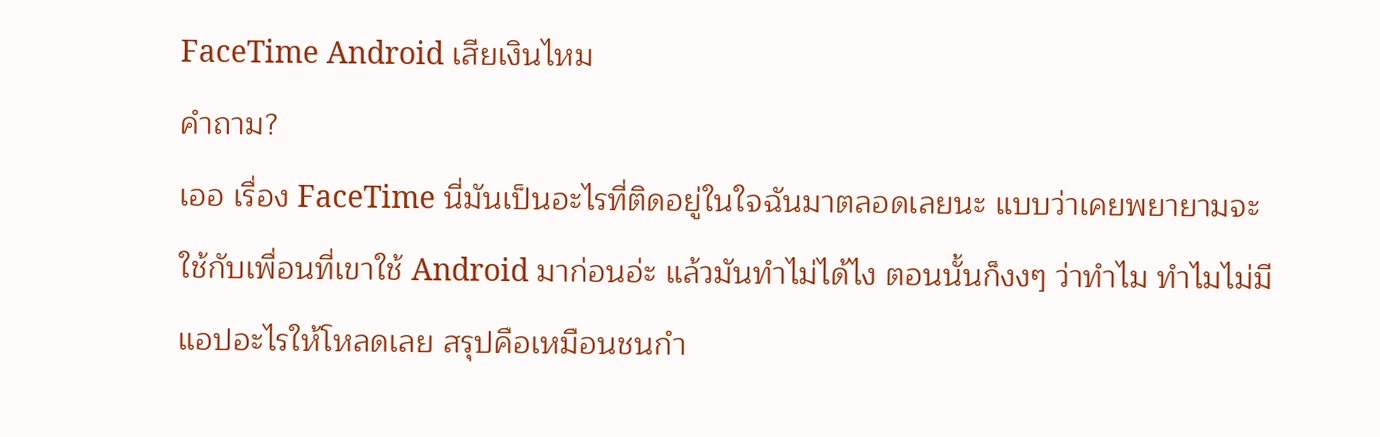FaceTime Android เสียเงินไหม
คำถาม?
เออ เรื่อง FaceTime นี่มันเป็นอะไรที่ติดอยู่ในใจฉันมาตลอดเลยนะ แบบว่าเคยพยายามจะใช้กับเพื่อนที่เขาใช้ Android มาก่อนอ่ะ แล้วมันทำไม่ได้ไง ตอนนั้นก็งงๆ ว่าทำไม ทำไมไม่มีแอปอะไรให้โหลดเลย สรุปคือเหมือนชนกำ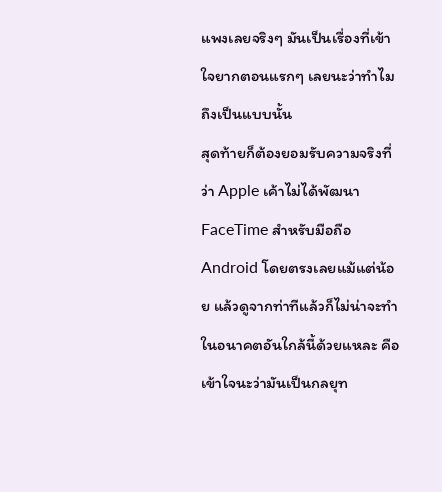แพงเลยจริงๆ มันเป็นเรื่องที่เข้าใจยากตอนแรกๆ เลยนะว่าทำไมถึงเป็นแบบนั้น
สุดท้ายก็ต้องยอมรับความจริงที่ว่า Apple เค้าไม่ได้พัฒนา FaceTime สำหรับมือถือ Android โดยตรงเลยแม้แต่น้อย แล้วดูจากท่าทีแล้วก็ไม่น่าจะทำในอนาคตอันใกล้นี้ด้วยแหละ คือเข้าใจนะว่ามันเป็นกลยุท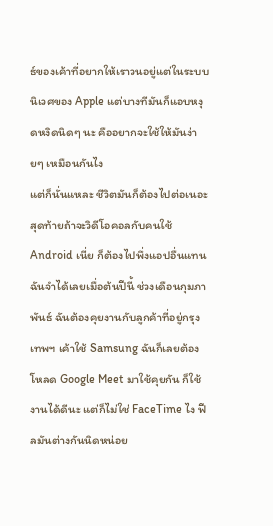ธ์ของเค้าที่อยากให้เราวนอยู่แต่ในระบบนิเวศของ Apple แต่บางทีมันก็แอบหงุดหงิดนิดๆ นะ คืออยากจะใช้ให้มันง่ายๆ เหมือนกันไง
แต่ก็นั่นแหละ ชีวิตมันก็ต้องไปต่อเนอะ สุดท้ายถ้าจะวิดีโอคอลกับคนใช้ Android เนี่ย ก็ต้องไปพึ่งแอปอื่นแทน ฉันจำได้เลยเมื่อต้นปีนี้ ช่วงเดือนกุมภาพันธ์ ฉันต้องคุยงานกับลูกค้าที่อยู่กรุงเทพฯ เค้าใช้ Samsung ฉันก็เลยต้องโหลด Google Meet มาใช้คุยกัน ก็ใช้งานได้ดีนะ แต่ก็ไม่ใช่ FaceTime ไง ฟีลมันต่างกันนิดหน่อย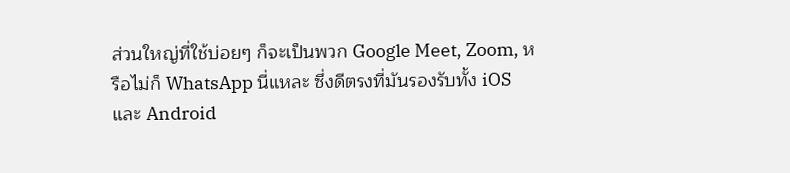ส่วนใหญ่ที่ใช้บ่อยๆ ก็จะเป็นพวก Google Meet, Zoom, หรือไม่ก็ WhatsApp นี่แหละ ซึ่งดีตรงที่มันรองรับทั้ง iOS และ Android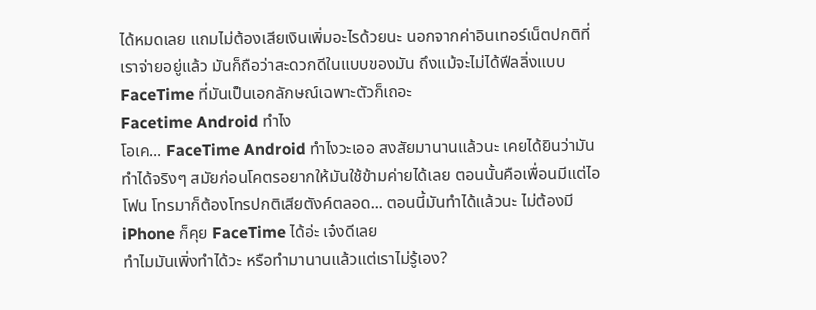ได้หมดเลย แถมไม่ต้องเสียเงินเพิ่มอะไรด้วยนะ นอกจากค่าอินเทอร์เน็ตปกติที่เราจ่ายอยู่แล้ว มันก็ถือว่าสะดวกดีในแบบของมัน ถึงแม้จะไม่ได้ฟีลลิ่งแบบ FaceTime ที่มันเป็นเอกลักษณ์เฉพาะตัวก็เถอะ
Facetime Android ทําไง
โอเค... FaceTime Android ทำไงวะเออ สงสัยมานานแล้วนะ เคยได้ยินว่ามันทำได้จริงๆ สมัยก่อนโคตรอยากให้มันใช้ข้ามค่ายได้เลย ตอนนั้นคือเพื่อนมีแต่ไอโฟน โทรมาก็ต้องโทรปกติเสียตังค์ตลอด... ตอนนี้มันทำได้แล้วนะ ไม่ต้องมี iPhone ก็คุย FaceTime ได้อ่ะ เจ๋งดีเลย
ทำไมมันเพิ่งทำได้วะ หรือทำมานานแล้วแต่เราไม่รู้เอง?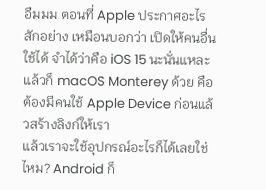อืมมม ตอนที่ Apple ประกาศอะไรสักอย่าง เหมือนบอกว่า เปิดให้คนอื่นใช้ได้ จำได้ว่าคือ iOS 15 นะนั่นแหละ แล้วก็ macOS Monterey ด้วย คือต้องมีคนใช้ Apple Device ก่อนแล้วสร้างลิงก์ให้เรา
แล้วเราจะใช้อุปกรณ์อะไรก็ได้เลยใช่ไหม? Android ก็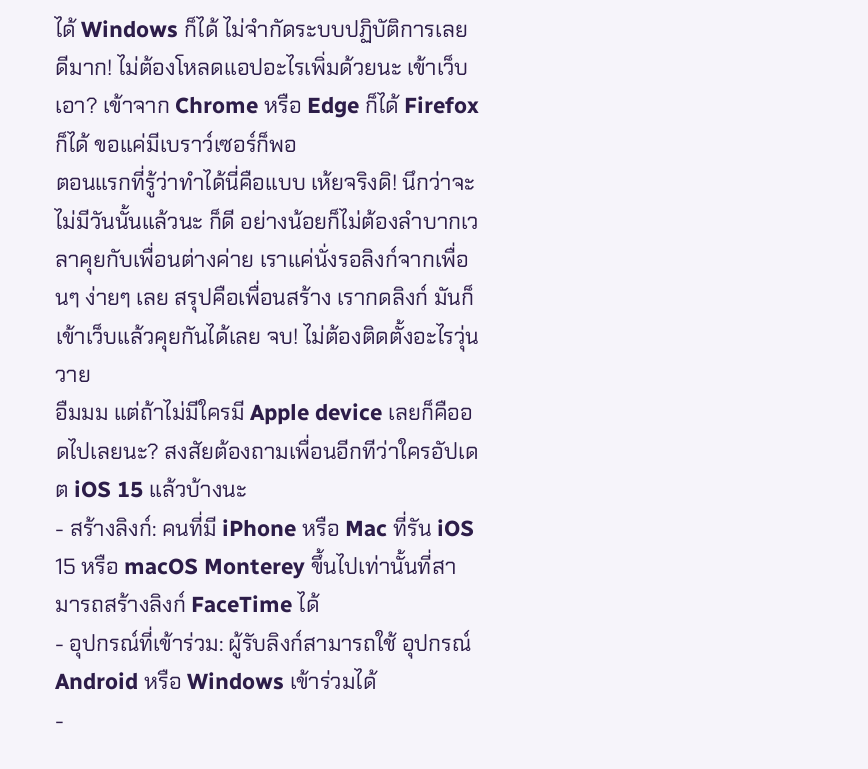ได้ Windows ก็ได้ ไม่จำกัดระบบปฏิบัติการเลย ดีมาก! ไม่ต้องโหลดแอปอะไรเพิ่มด้วยนะ เข้าเว็บเอา? เข้าจาก Chrome หรือ Edge ก็ได้ Firefox ก็ได้ ขอแค่มีเบราว์เซอร์ก็พอ
ตอนแรกที่รู้ว่าทำได้นี่คือแบบ เห้ยจริงดิ! นึกว่าจะไม่มีวันนั้นแล้วนะ ก็ดี อย่างน้อยก็ไม่ต้องลำบากเวลาคุยกับเพื่อนต่างค่าย เราแค่นั่งรอลิงก์จากเพื่อนๆ ง่ายๆ เลย สรุปคือเพื่อนสร้าง เรากดลิงก์ มันก็เข้าเว็บแล้วคุยกันได้เลย จบ! ไม่ต้องติดตั้งอะไรวุ่นวาย
อืมมม แต่ถ้าไม่มีใครมี Apple device เลยก็คืออดไปเลยนะ? สงสัยต้องถามเพื่อนอีกทีว่าใครอัปเดต iOS 15 แล้วบ้างนะ
- สร้างลิงก์: คนที่มี iPhone หรือ Mac ที่รัน iOS 15 หรือ macOS Monterey ขึ้นไปเท่านั้นที่สามารถสร้างลิงก์ FaceTime ได้
- อุปกรณ์ที่เข้าร่วม: ผู้รับลิงก์สามารถใช้ อุปกรณ์ Android หรือ Windows เข้าร่วมได้
-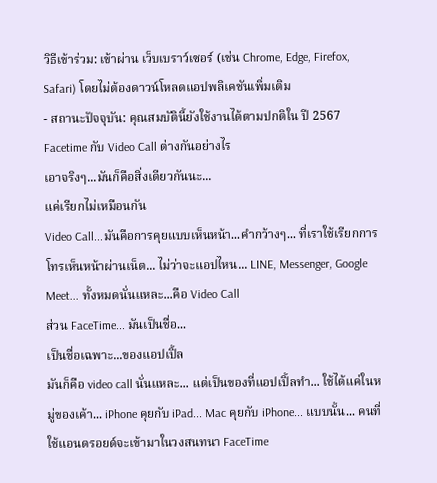วิธีเข้าร่วม: เข้าผ่าน เว็บเบราว์เซอร์ (เช่น Chrome, Edge, Firefox, Safari) โดยไม่ต้องดาวน์โหลดแอปพลิเคชันเพิ่มเติม
- สถานะปัจจุบัน: คุณสมบัตินี้ยังใช้งานได้ตามปกติใน ปี 2567
Facetime กับ Video Call ต่างกันอย่างไร
เอาจริงๆ...มันก็คือสิ่งเดียวกันนะ...
แค่เรียกไม่เหมือนกัน
Video Call...มันคือการคุยแบบเห็นหน้า...คำกว้างๆ... ที่เราใช้เรียกการโทรเห็นหน้าผ่านเน็ต... ไม่ว่าจะแอปไหน... LINE, Messenger, Google Meet... ทั้งหมดนั่นแหละ...คือ Video Call
ส่วน FaceTime... มันเป็นชื่อ...
เป็นชื่อเฉพาะ...ของแอปเปิ้ล
มันก็คือ video call นั่นแหละ... แต่เป็นของที่แอปเปิ้ลทำ... ใช้ได้แค่ในหมู่ของเค้า... iPhone คุยกับ iPad... Mac คุยกับ iPhone... แบบนั้น... คนที่ใช้แอนดรอยด์จะเข้ามาในวงสนทนา FaceTime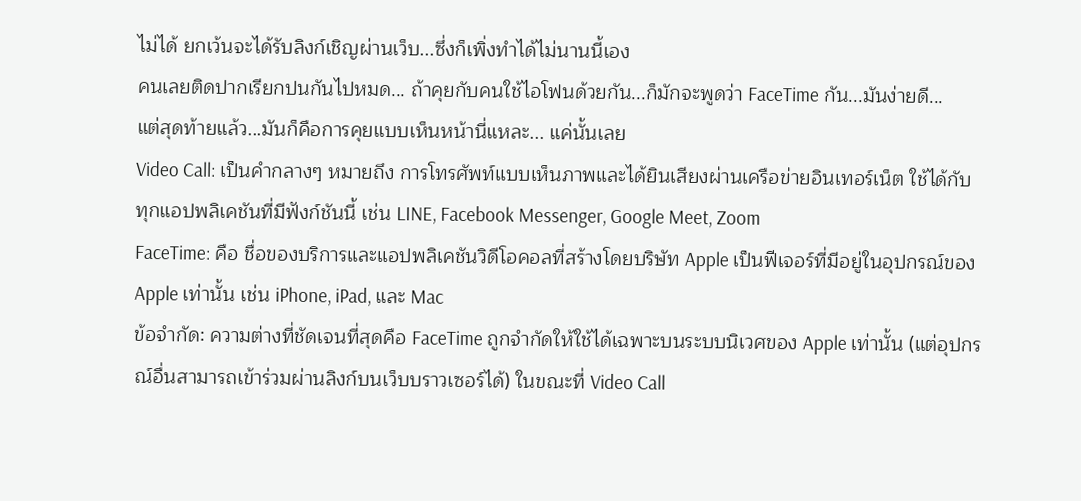ไม่ได้ ยกเว้นจะได้รับลิงก์เชิญผ่านเว็บ...ซึ่งก็เพิ่งทำได้ไม่นานนี้เอง
คนเลยติดปากเรียกปนกันไปหมด... ถ้าคุยกับคนใช้ไอโฟนด้วยกัน...ก็มักจะพูดว่า FaceTime กัน...มันง่ายดี...
แต่สุดท้ายแล้ว...มันก็คือการคุยแบบเห็นหน้านี่แหละ... แค่นั้นเลย
Video Call: เป็นคำกลางๆ หมายถึง การโทรศัพท์แบบเห็นภาพและได้ยินเสียงผ่านเครือข่ายอินเทอร์เน็ต ใช้ได้กับทุกแอปพลิเคชันที่มีฟังก์ชันนี้ เช่น LINE, Facebook Messenger, Google Meet, Zoom
FaceTime: คือ ชื่อของบริการและแอปพลิเคชันวิดีโอคอลที่สร้างโดยบริษัท Apple เป็นฟีเจอร์ที่มีอยู่ในอุปกรณ์ของ Apple เท่านั้น เช่น iPhone, iPad, และ Mac
ข้อจำกัด: ความต่างที่ชัดเจนที่สุดคือ FaceTime ถูกจำกัดให้ใช้ได้เฉพาะบนระบบนิเวศของ Apple เท่านั้น (แต่อุปกรณ์อื่นสามารถเข้าร่วมผ่านลิงก์บนเว็บบราวเซอร์ได้) ในขณะที่ Video Call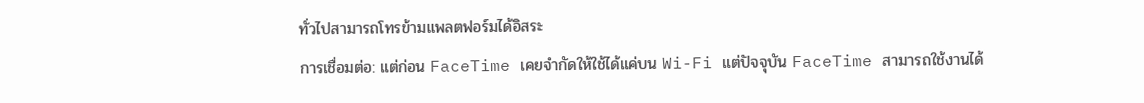ทั่วไปสามารถโทรข้ามแพลตฟอร์มได้อิสระ
การเชื่อมต่อ: แต่ก่อน FaceTime เคยจำกัดให้ใช้ได้แค่บน Wi-Fi แต่ปัจจุบัน FaceTime สามารถใช้งานได้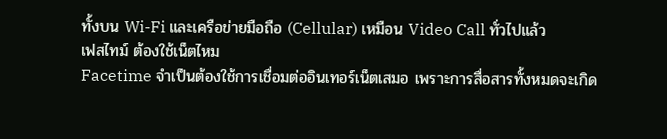ทั้งบน Wi-Fi และเครือข่ายมือถือ (Cellular) เหมือน Video Call ทั่วไปแล้ว
เฟสไทม์ ต้องใช้เน็ตไหม
Facetime จำเป็นต้องใช้การเชื่อมต่ออินเทอร์เน็ตเสมอ เพราะการสื่อสารทั้งหมดจะเกิด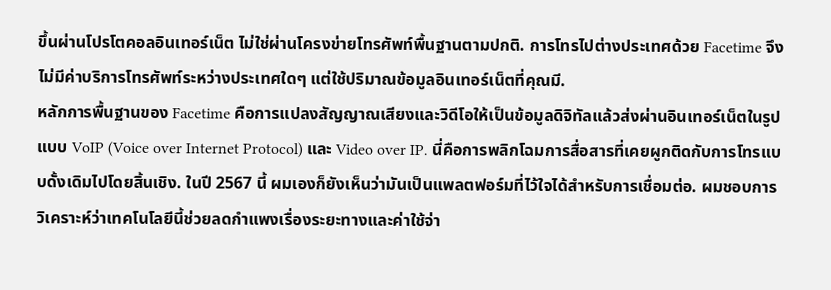ขึ้นผ่านโปรโตคอลอินเทอร์เน็ต ไม่ใช่ผ่านโครงข่ายโทรศัพท์พื้นฐานตามปกติ. การโทรไปต่างประเทศด้วย Facetime จึงไม่มีค่าบริการโทรศัพท์ระหว่างประเทศใดๆ แต่ใช้ปริมาณข้อมูลอินเทอร์เน็ตที่คุณมี.
หลักการพื้นฐานของ Facetime คือการแปลงสัญญาณเสียงและวิดีโอให้เป็นข้อมูลดิจิทัลแล้วส่งผ่านอินเทอร์เน็ตในรูปแบบ VoIP (Voice over Internet Protocol) และ Video over IP. นี่คือการพลิกโฉมการสื่อสารที่เคยผูกติดกับการโทรแบบดั้งเดิมไปโดยสิ้นเชิง. ในปี 2567 นี้ ผมเองก็ยังเห็นว่ามันเป็นแพลตฟอร์มที่ไว้ใจได้สำหรับการเชื่อมต่อ. ผมชอบการวิเคราะห์ว่าเทคโนโลยีนี้ช่วยลดกำแพงเรื่องระยะทางและค่าใช้จ่า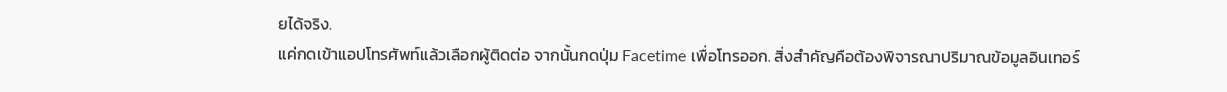ยได้จริง.
แค่กดเข้าแอปโทรศัพท์แล้วเลือกผู้ติดต่อ จากนั้นกดปุ่ม Facetime เพื่อโทรออก. สิ่งสำคัญคือต้องพิจารณาปริมาณข้อมูลอินเทอร์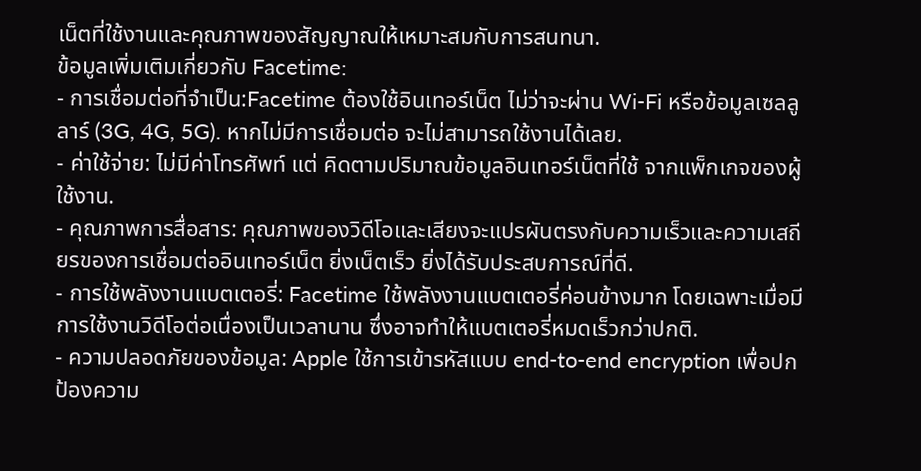เน็ตที่ใช้งานและคุณภาพของสัญญาณให้เหมาะสมกับการสนทนา.
ข้อมูลเพิ่มเติมเกี่ยวกับ Facetime:
- การเชื่อมต่อที่จำเป็น:Facetime ต้องใช้อินเทอร์เน็ต ไม่ว่าจะผ่าน Wi-Fi หรือข้อมูลเซลลูลาร์ (3G, 4G, 5G). หากไม่มีการเชื่อมต่อ จะไม่สามารถใช้งานได้เลย.
- ค่าใช้จ่าย: ไม่มีค่าโทรศัพท์ แต่ คิดตามปริมาณข้อมูลอินเทอร์เน็ตที่ใช้ จากแพ็กเกจของผู้ใช้งาน.
- คุณภาพการสื่อสาร: คุณภาพของวิดีโอและเสียงจะแปรผันตรงกับความเร็วและความเสถียรของการเชื่อมต่ออินเทอร์เน็ต ยิ่งเน็ตเร็ว ยิ่งได้รับประสบการณ์ที่ดี.
- การใช้พลังงานแบตเตอรี่: Facetime ใช้พลังงานแบตเตอรี่ค่อนข้างมาก โดยเฉพาะเมื่อมีการใช้งานวิดีโอต่อเนื่องเป็นเวลานาน ซึ่งอาจทำให้แบตเตอรี่หมดเร็วกว่าปกติ.
- ความปลอดภัยของข้อมูล: Apple ใช้การเข้ารหัสแบบ end-to-end encryption เพื่อปกป้องความ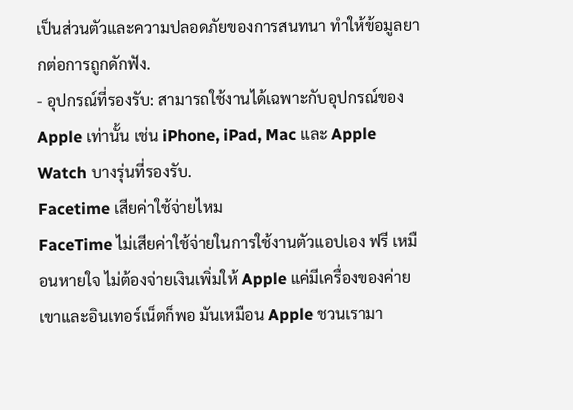เป็นส่วนตัวและความปลอดภัยของการสนทนา ทำให้ข้อมูลยากต่อการถูกดักฟัง.
- อุปกรณ์ที่รองรับ: สามารถใช้งานได้เฉพาะกับอุปกรณ์ของ Apple เท่านั้น เช่น iPhone, iPad, Mac และ Apple Watch บางรุ่นที่รองรับ.
Facetime เสียค่าใช้จ่ายไหม
FaceTime ไม่เสียค่าใช้จ่ายในการใช้งานตัวแอปเอง ฟรี เหมือนหายใจ ไม่ต้องจ่ายเงินเพิ่มให้ Apple แค่มีเครื่องของค่ายเขาและอินเทอร์เน็ตก็พอ มันเหมือน Apple ชวนเรามา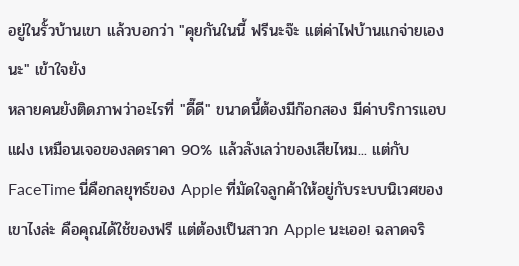อยู่ในรั้วบ้านเขา แล้วบอกว่า "คุยกันในนี้ ฟรีนะจ๊ะ แต่ค่าไฟบ้านแกจ่ายเองนะ" เข้าใจยัง
หลายคนยังติดภาพว่าอะไรที่ "ดี๊ดี" ขนาดนี้ต้องมีก๊อกสอง มีค่าบริการแอบแฝง เหมือนเจอของลดราคา 90% แล้วลังเลว่าของเสียไหม... แต่กับ FaceTime นี่คือกลยุทธ์ของ Apple ที่มัดใจลูกค้าให้อยู่กับระบบนิเวศของเขาไงล่ะ คือคุณได้ใช้ของฟรี แต่ต้องเป็นสาวก Apple นะเออ! ฉลาดจริ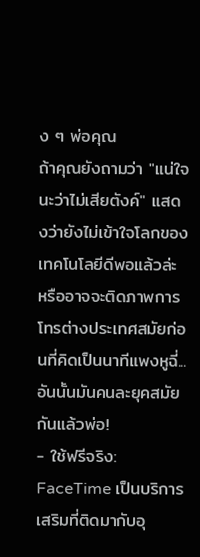ง ๆ พ่อคุณ
ถ้าคุณยังถามว่า "แน่ใจนะว่าไม่เสียตังค์" แสดงว่ายังไม่เข้าใจโลกของเทคโนโลยีดีพอแล้วล่ะ หรืออาจจะติดภาพการโทรต่างประเทศสมัยก่อนที่คิดเป็นนาทีแพงหูฉี่... อันนั้นมันคนละยุคสมัยกันแล้วพ่อ!
- ใช้ฟรีจริง: FaceTime เป็นบริการเสริมที่ติดมากับอุ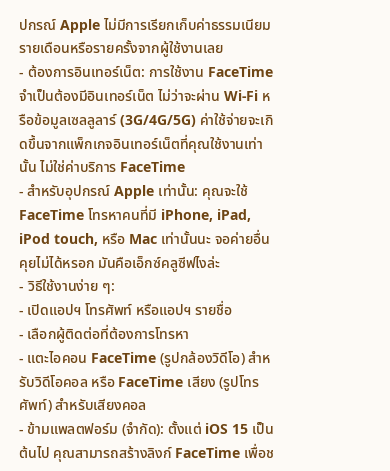ปกรณ์ Apple ไม่มีการเรียกเก็บค่าธรรมเนียมรายเดือนหรือรายครั้งจากผู้ใช้งานเลย
- ต้องการอินเทอร์เน็ต: การใช้งาน FaceTime จำเป็นต้องมีอินเทอร์เน็ต ไม่ว่าจะผ่าน Wi-Fi หรือข้อมูลเซลลูลาร์ (3G/4G/5G) ค่าใช้จ่ายจะเกิดขึ้นจากแพ็กเกจอินเทอร์เน็ตที่คุณใช้งานเท่านั้น ไม่ใช่ค่าบริการ FaceTime
- สำหรับอุปกรณ์ Apple เท่านั้น: คุณจะใช้ FaceTime โทรหาคนที่มี iPhone, iPad, iPod touch, หรือ Mac เท่านั้นนะ จอค่ายอื่นคุยไม่ได้หรอก มันคือเอ็กซ์คลูซีฟไงล่ะ
- วิธีใช้งานง่าย ๆ:
- เปิดแอปฯ โทรศัพท์ หรือแอปฯ รายชื่อ
- เลือกผู้ติดต่อที่ต้องการโทรหา
- แตะไอคอน FaceTime (รูปกล้องวิดีโอ) สำหรับวิดีโอคอล หรือ FaceTime เสียง (รูปโทรศัพท์) สำหรับเสียงคอล
- ข้ามแพลตฟอร์ม (จำกัด): ตั้งแต่ iOS 15 เป็นต้นไป คุณสามารถสร้างลิงก์ FaceTime เพื่อช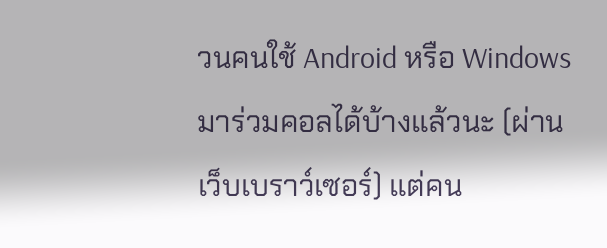วนคนใช้ Android หรือ Windows มาร่วมคอลได้บ้างแล้วนะ (ผ่านเว็บเบราว์เซอร์) แต่คน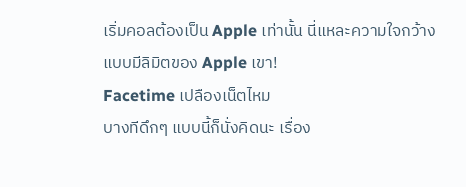เริ่มคอลต้องเป็น Apple เท่านั้น นี่แหละความใจกว้างแบบมีลิมิตของ Apple เขา!
Facetime เปลืองเน็ตไหม
บางทีดึกๆ แบบนี้ก็นั่งคิดนะ เรื่อง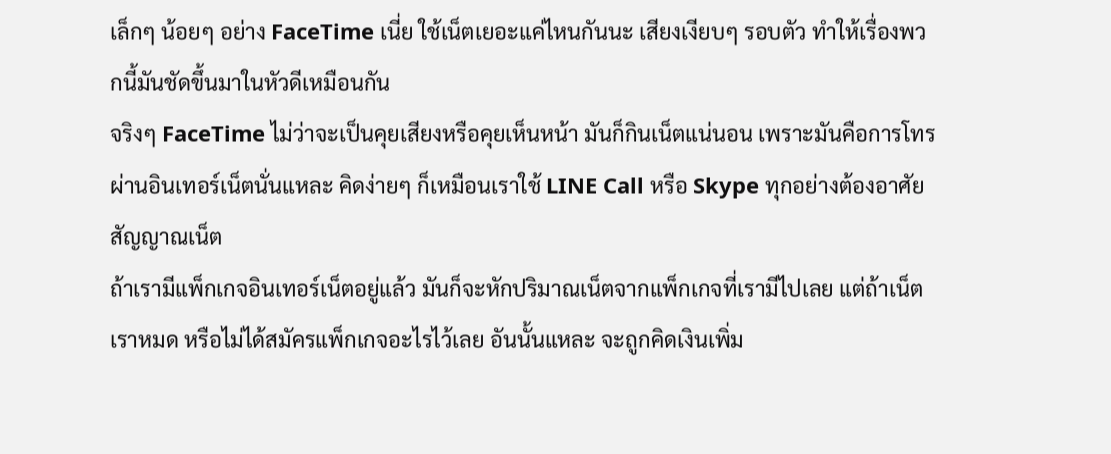เล็กๆ น้อยๆ อย่าง FaceTime เนี่ย ใช้เน็ตเยอะแค่ไหนกันนะ เสียงเงียบๆ รอบตัว ทำให้เรื่องพวกนี้มันชัดขึ้นมาในหัวดีเหมือนกัน
จริงๆ FaceTime ไม่ว่าจะเป็นคุยเสียงหรือคุยเห็นหน้า มันก็กินเน็ตแน่นอน เพราะมันคือการโทรผ่านอินเทอร์เน็ตนั่นแหละ คิดง่ายๆ ก็เหมือนเราใช้ LINE Call หรือ Skype ทุกอย่างต้องอาศัยสัญญาณเน็ต
ถ้าเรามีแพ็กเกจอินเทอร์เน็ตอยู่แล้ว มันก็จะหักปริมาณเน็ตจากแพ็กเกจที่เรามีไปเลย แต่ถ้าเน็ตเราหมด หรือไม่ได้สมัครแพ็กเกจอะไรไว้เลย อันนั้นแหละ จะถูกคิดเงินเพิ่ม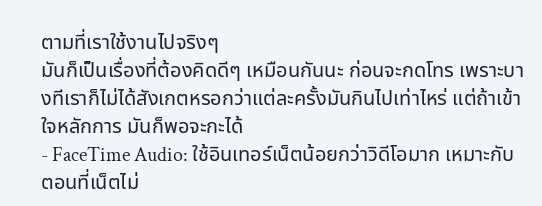ตามที่เราใช้งานไปจริงๆ
มันก็เป็นเรื่องที่ต้องคิดดีๆ เหมือนกันนะ ก่อนจะกดโทร เพราะบางทีเราก็ไม่ได้สังเกตหรอกว่าแต่ละครั้งมันกินไปเท่าไหร่ แต่ถ้าเข้าใจหลักการ มันก็พอจะกะได้
- FaceTime Audio: ใช้อินเทอร์เน็ตน้อยกว่าวิดีโอมาก เหมาะกับตอนที่เน็ตไม่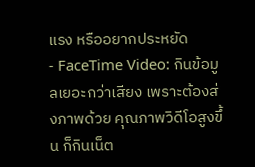แรง หรืออยากประหยัด
- FaceTime Video: กินข้อมูลเยอะกว่าเสียง เพราะต้องส่งภาพด้วย คุณภาพวิดีโอสูงขึ้น ก็กินเน็ต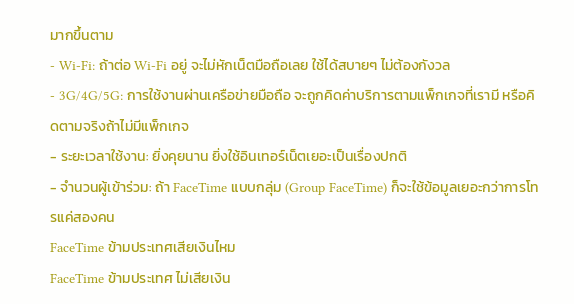มากขึ้นตาม
- Wi-Fi: ถ้าต่อ Wi-Fi อยู่ จะไม่หักเน็ตมือถือเลย ใช้ได้สบายๆ ไม่ต้องกังวล
- 3G/4G/5G: การใช้งานผ่านเครือข่ายมือถือ จะถูกคิดค่าบริการตามแพ็กเกจที่เรามี หรือคิดตามจริงถ้าไม่มีแพ็กเกจ
- ระยะเวลาใช้งาน: ยิ่งคุยนาน ยิ่งใช้อินเทอร์เน็ตเยอะเป็นเรื่องปกติ
- จำนวนผู้เข้าร่วม: ถ้า FaceTime แบบกลุ่ม (Group FaceTime) ก็จะใช้ข้อมูลเยอะกว่าการโทรแค่สองคน
FaceTime ข้ามประเทศเสียเงินไหม
FaceTime ข้ามประเทศ ไม่เสียเงิน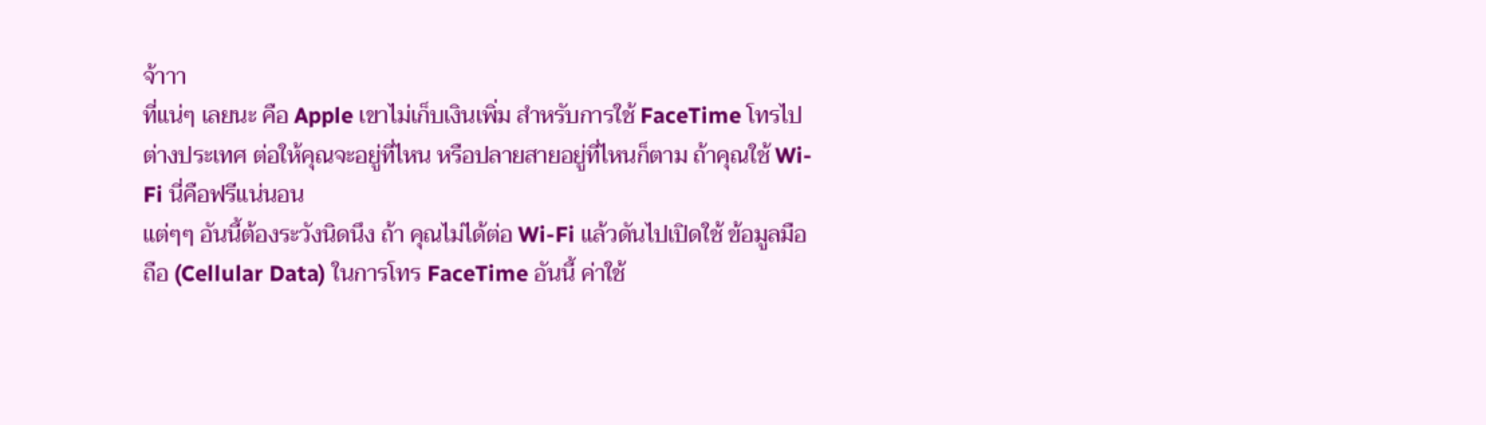จ้าาา
ที่แน่ๆ เลยนะ คือ Apple เขาไม่เก็บเงินเพิ่ม สำหรับการใช้ FaceTime โทรไปต่างประเทศ ต่อให้คุณจะอยู่ที่ไหน หรือปลายสายอยู่ที่ไหนก็ตาม ถ้าคุณใช้ Wi-Fi นี่คือฟรีแน่นอน
แต่ๆๆ อันนี้ต้องระวังนิดนึง ถ้า คุณไม่ได้ต่อ Wi-Fi แล้วดันไปเปิดใช้ ข้อมูลมือถือ (Cellular Data) ในการโทร FaceTime อันนี้ ค่าใช้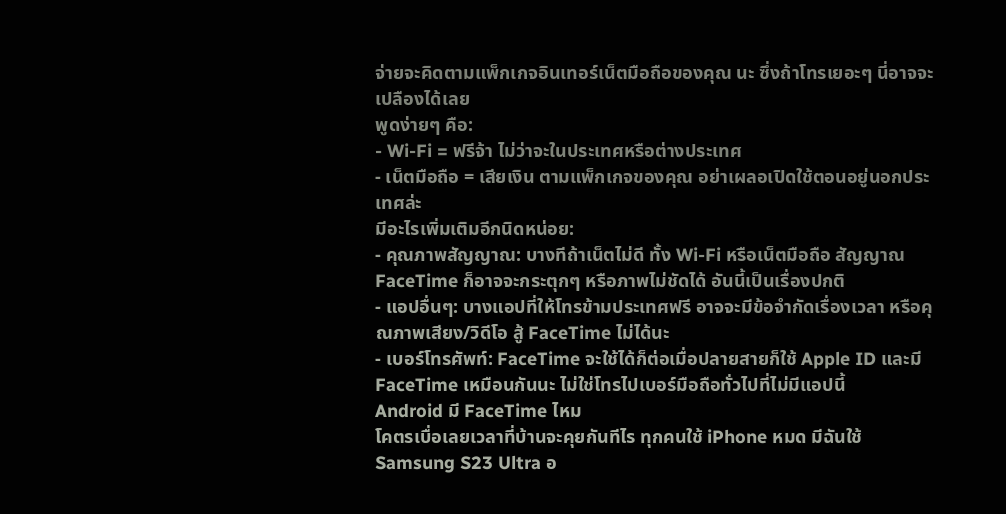จ่ายจะคิดตามแพ็กเกจอินเทอร์เน็ตมือถือของคุณ นะ ซึ่งถ้าโทรเยอะๆ นี่อาจจะเปลืองได้เลย
พูดง่ายๆ คือ:
- Wi-Fi = ฟรีจ้า ไม่ว่าจะในประเทศหรือต่างประเทศ
- เน็ตมือถือ = เสียเงิน ตามแพ็กเกจของคุณ อย่าเผลอเปิดใช้ตอนอยู่นอกประเทศล่ะ
มีอะไรเพิ่มเติมอีกนิดหน่อย:
- คุณภาพสัญญาณ: บางทีถ้าเน็ตไม่ดี ทั้ง Wi-Fi หรือเน็ตมือถือ สัญญาณ FaceTime ก็อาจจะกระตุกๆ หรือภาพไม่ชัดได้ อันนี้เป็นเรื่องปกติ
- แอปอื่นๆ: บางแอปที่ให้โทรข้ามประเทศฟรี อาจจะมีข้อจำกัดเรื่องเวลา หรือคุณภาพเสียง/วิดีโอ สู้ FaceTime ไม่ได้นะ
- เบอร์โทรศัพท์: FaceTime จะใช้ได้ก็ต่อเมื่อปลายสายก็ใช้ Apple ID และมี FaceTime เหมือนกันนะ ไม่ใช่โทรไปเบอร์มือถือทั่วไปที่ไม่มีแอปนี้
Android มี FaceTime ไหม
โคตรเบื่อเลยเวลาที่บ้านจะคุยกันทีไร ทุกคนใช้ iPhone หมด มีฉันใช้ Samsung S23 Ultra อ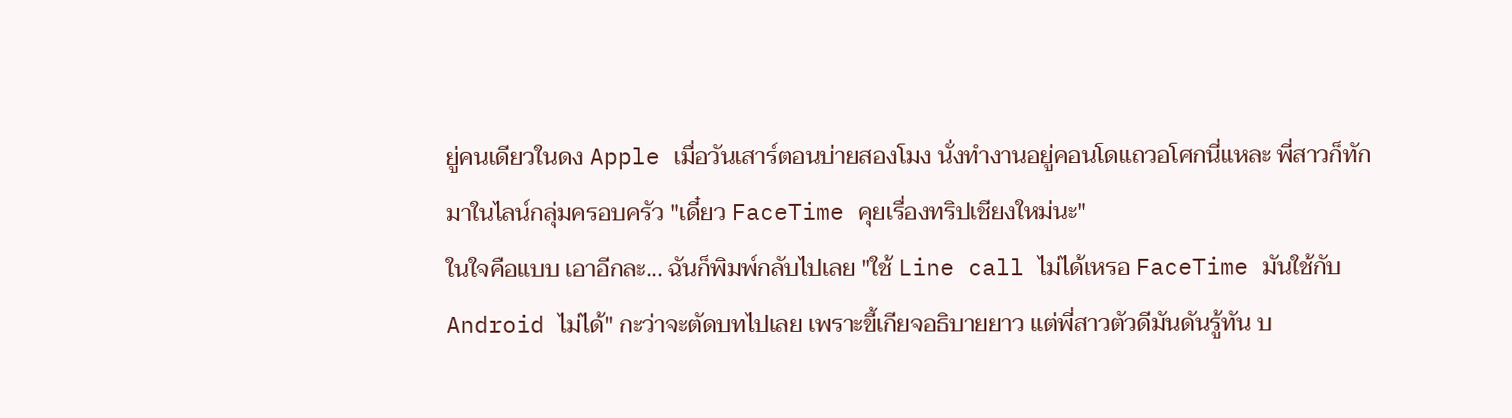ยู่คนเดียวในดง Apple เมื่อวันเสาร์ตอนบ่ายสองโมง นั่งทำงานอยู่คอนโดแถวอโศกนี่แหละ พี่สาวก็ทักมาในไลน์กลุ่มครอบครัว "เดี๋ยว FaceTime คุยเรื่องทริปเชียงใหม่นะ"
ในใจคือแบบ เอาอีกละ... ฉันก็พิมพ์กลับไปเลย "ใช้ Line call ไม่ได้เหรอ FaceTime มันใช้กับ Android ไม่ได้" กะว่าจะตัดบทไปเลย เพราะขี้เกียจอธิบายยาว แต่พี่สาวตัวดีมันดันรู้ทัน บ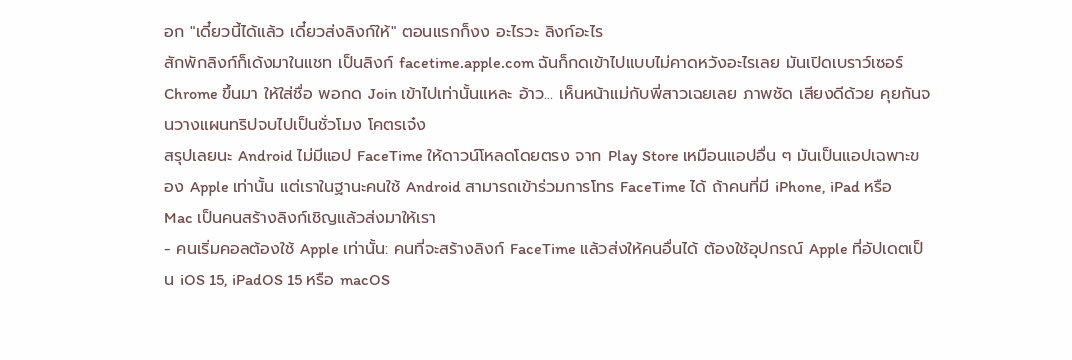อก "เดี๋ยวนี้ได้แล้ว เดี๋ยวส่งลิงก์ให้" ตอนแรกก็งง อะไรวะ ลิงก์อะไร
สักพักลิงก์ก็เด้งมาในแชท เป็นลิงก์ facetime.apple.com ฉันก็กดเข้าไปแบบไม่คาดหวังอะไรเลย มันเปิดเบราว์เซอร์ Chrome ขึ้นมา ให้ใส่ชื่อ พอกด Join เข้าไปเท่านั้นแหละ อ้าว... เห็นหน้าแม่กับพี่สาวเฉยเลย ภาพชัด เสียงดีด้วย คุยกันจนวางแผนทริปจบไปเป็นชั่วโมง โคตรเจ๋ง
สรุปเลยนะ Android ไม่มีแอป FaceTime ให้ดาวน์โหลดโดยตรง จาก Play Store เหมือนแอปอื่น ๆ มันเป็นแอปเฉพาะของ Apple เท่านั้น แต่เราในฐานะคนใช้ Android สามารถเข้าร่วมการโทร FaceTime ได้ ถ้าคนที่มี iPhone, iPad หรือ Mac เป็นคนสร้างลิงก์เชิญแล้วส่งมาให้เรา
- คนเริ่มคอลต้องใช้ Apple เท่านั้น: คนที่จะสร้างลิงก์ FaceTime แล้วส่งให้คนอื่นได้ ต้องใช้อุปกรณ์ Apple ที่อัปเดตเป็น iOS 15, iPadOS 15 หรือ macOS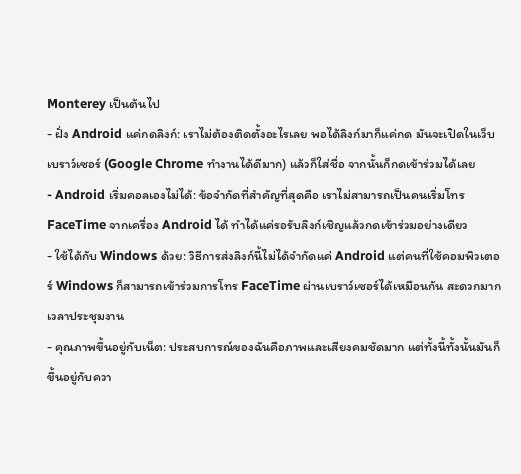Monterey เป็นต้นไป
- ฝั่ง Android แค่กดลิงก์: เราไม่ต้องติดตั้งอะไรเลย พอได้ลิงก์มาก็แค่กด มันจะเปิดในเว็บเบราว์เซอร์ (Google Chrome ทำงานได้ดีมาก) แล้วก็ใส่ชื่อ จากนั้นก็กดเข้าร่วมได้เลย
- Android เริ่มคอลเองไม่ได้: ข้อจำกัดที่สำคัญที่สุดคือ เราไม่สามารถเป็นคนเริ่มโทร FaceTime จากเครื่อง Android ได้ ทำได้แค่รอรับลิงก์เชิญแล้วกดเข้าร่วมอย่างเดียว
- ใช้ได้กับ Windows ด้วย: วิธีการส่งลิงก์นี้ไม่ได้จำกัดแค่ Android แต่คนที่ใช้คอมพิวเตอร์ Windows ก็สามารถเข้าร่วมการโทร FaceTime ผ่านเบราว์เซอร์ได้เหมือนกัน สะดวกมากเวลาประชุมงาน
- คุณภาพขึ้นอยู่กับเน็ต: ประสบการณ์ของฉันคือภาพและเสียงคมชัดมาก แต่ทั้งนี้ทั้งนั้นมันก็ขึ้นอยู่กับควา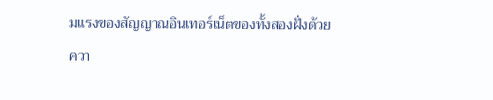มแรงของสัญญาณอินเทอร์เน็ตของทั้งสองฝั่งด้วย
ควา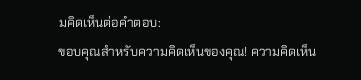มคิดเห็นต่อคำตอบ:
ขอบคุณสำหรับความคิดเห็นของคุณ! ความคิดเห็น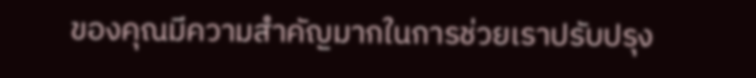ของคุณมีความสำคัญมากในการช่วยเราปรับปรุง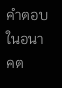คำตอบในอนาคต